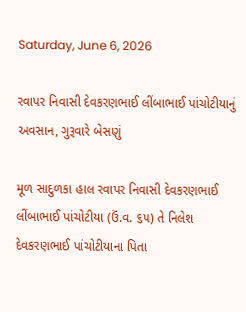Saturday, June 6, 2026

રવાપર નિવાસી દેવકરણભાઈ લીંબાભાઈ પાંચોટીયાનું અવસાન, ગુરૂવારે બેસણું

મૂળ સાદુળકા હાલ રવાપર નિવાસી દેવકરણભાઈ લીંબાભાઈ પાંચોટીયા (ઉં.વ. ૬૫) તે નિલેશ દેવકરણભાઈ પાંચોટીયાના પિતા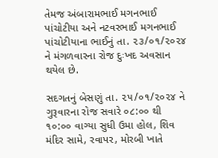તેમજ અંબારામભાઈ મગનભાઈ પાંચોટીયા અને નટવરભાઈ મગનભાઈ પાંચોટીયાના ભાઈનું તા. ૨૩/૦૧/૨૦૨૪ ને મંગળવારના રોજ દુઃખદ અવસાન થયેલ છે.

સદગતનું બેસણું તા. ૨૫/૦૧/૨૦૨૪ ને ગુરૂવારના રોજ સવારે ૦૮:૦૦ થી ૧૦:૦૦ વાગ્યા સુધી ઉમા હોલ, શિવ મંદિર સામે, રવાપર, મોરબી ખાતે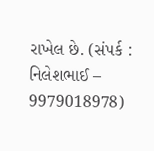રાખેલ છે. (સંપર્ક : નિલેશભાઈ – 9979018978)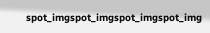spot_imgspot_imgspot_imgspot_img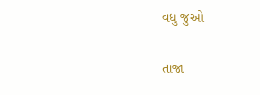વધુ જુઓ

તાજા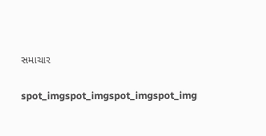સમાચાર

spot_imgspot_imgspot_imgspot_img